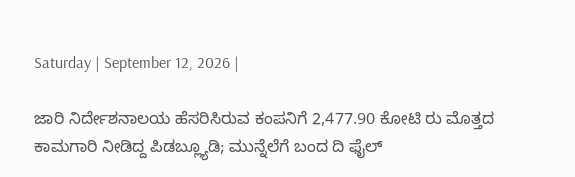Saturday | September 12, 2026 |

ಜಾರಿ ನಿರ್ದೇಶನಾಲಯ ಹೆಸರಿಸಿರುವ ಕಂಪನಿಗೆ 2,477.90 ಕೋಟಿ ರು ಮೊತ್ತದ ಕಾಮಗಾರಿ ನೀಡಿದ್ದ ಪಿಡಬ್ಲ್ಯೂಡಿ; ಮುನ್ನೆಲೆಗೆ ಬಂದ ದಿ ಫೈಲ್‌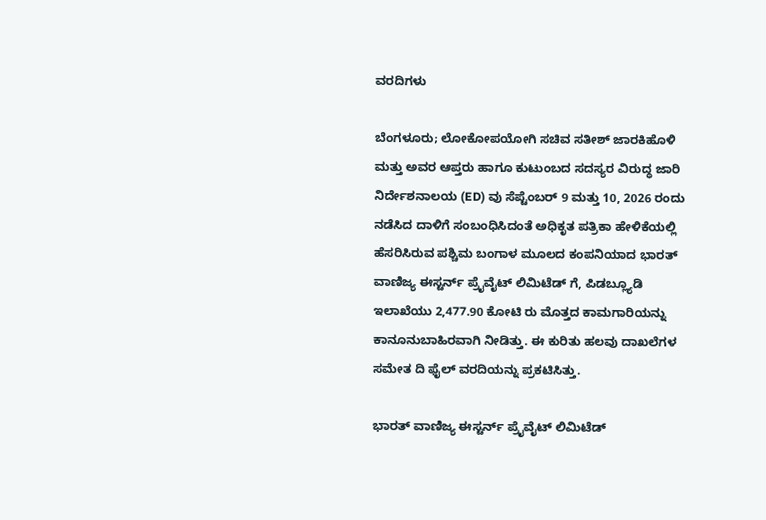ವರದಿಗಳು

ಬೆಂಗಳೂರು; ಲೋಕೋಪಯೋಗಿ ಸಚಿವ ಸತೀಶ್ ಜಾರಕಿಹೊಳಿ ಮತ್ತು ಅವರ ಆಪ್ತರು ಹಾಗೂ ಕುಟುಂಬದ ಸದಸ್ಯರ ವಿರುದ್ಧ ಜಾರಿ ನಿರ್ದೇಶನಾಲಯ (ED) ವು ಸೆಪ್ಟೆಂಬರ್ 9 ಮತ್ತು 10, 2026 ರಂದು ನಡೆಸಿದ ದಾಳಿಗೆ ಸಂಬಂಧಿಸಿದಂತೆ ಅಧಿಕೃತ ಪತ್ರಿಕಾ ಹೇಳಿಕೆಯಲ್ಲಿ ಹೆಸರಿಸಿರುವ ಪಶ್ಚಿಮ ಬಂಗಾಳ ಮೂಲದ ಕಂಪನಿಯಾದ ಭಾರತ್ ವಾಣಿಜ್ಯ ಈಸ್ಟರ್ನ್‌ ಪ್ರೈವೈಟ್‌ ಲಿಮಿಟೆಡ್ ಗೆ, ಪಿಡಬ್ಲ್ಯೂಡಿ ಇಲಾಖೆಯು 2,477.90 ಕೋಟಿ ರು ಮೊತ್ತದ ಕಾಮಗಾರಿಯನ್ನು ಕಾನೂನುಬಾಹಿರವಾಗಿ ನೀಡಿತ್ತು. ಈ ಕುರಿತು ಹಲವು ದಾಖಲೆಗಳ ಸಮೇತ ದಿ ಫೈಲ್‌ ವರದಿಯನ್ನು ಪ್ರಕಟಿಸಿತ್ತು.

ಭಾರತ್ ವಾಣಿಜ್ಯ ಈಸ್ಟರ್ನ್‌ ಪ್ರೈವೈಟ್‌ ಲಿಮಿಟೆಡ್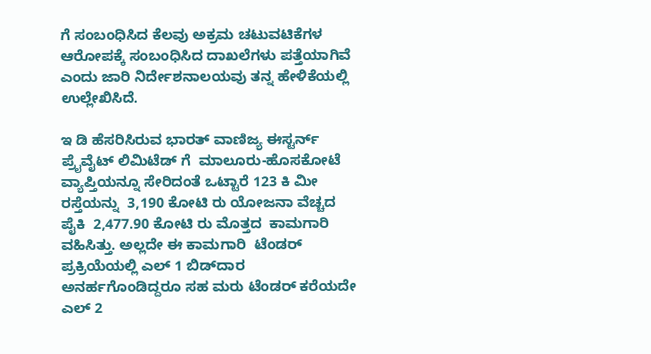ಗೆ ಸಂಬಂಧಿಸಿದ ಕೆಲವು ಅಕ್ರಮ ಚಟುವಟಿಕೆಗಳ ಆರೋಪಕ್ಕೆ ಸಂಬಂಧಿಸಿದ ದಾಖಲೆಗಳು ಪತ್ತೆಯಾಗಿವೆ ಎಂದು ಜಾರಿ ನಿರ್ದೇಶನಾಲಯವು ತನ್ನ ಹೇಳಿಕೆಯಲ್ಲಿ ಉಲ್ಲೇಖಿಸಿದೆ.

ಇ ಡಿ ಹೆಸರಿಸಿರುವ ಭಾರತ್ ವಾಣಿಜ್ಯ ಈಸ್ಟರ್ನ್‌ ಪ್ರೈವೈಟ್‌ ಲಿಮಿಟೆಡ್ ಗೆ  ಮಾಲೂರು-ಹೊಸಕೋಟೆ ವ್ಯಾಪ್ತಿಯನ್ನೂ ಸೇರಿದಂತೆ ಒಟ್ಟಾರೆ 123 ಕಿ ಮೀ ರಸ್ತೆಯನ್ನು  3,190 ಕೋಟಿ ರು ಯೋಜನಾ ವೆಚ್ಚದ ಪೈಕಿ  2,477.90 ಕೋಟಿ ರು ಮೊತ್ತದ  ಕಾಮಗಾರಿ ವಹಿಸಿತ್ತು. ಅಲ್ಲದೇ ಈ ಕಾಮಗಾರಿ  ಟೆಂಡರ್‍‌ ಪ್ರಕ್ರಿಯೆಯಲ್ಲಿ ಎಲ್ 1 ಬಿಡ್‌ದಾರ ಅನರ್ಹಗೊಂಡಿದ್ದರೂ ಸಹ ಮರು ಟೆಂಡರ್‍‌ ಕರೆಯದೇ ಎಲ್‌ 2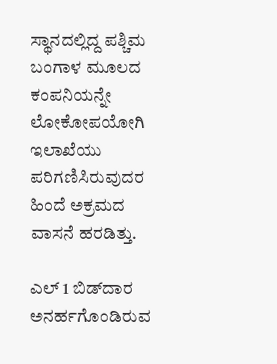ಸ್ಥಾನದಲ್ಲಿದ್ದ ಪಶ್ಚಿಮ ಬಂಗಾಳ ಮೂಲದ ಕಂಪನಿಯನ್ನೇ ಲೋಕೋಪಯೋಗಿ ಇಲಾಖೆಯು ಪರಿಗಣಿಸಿರುವುದರ ಹಿಂದೆ ಅಕ್ರಮದ ವಾಸನೆ ಹರಡಿತ್ತು.

ಎಲ್‌ 1 ಬಿಡ್‌ದಾರ ಅನರ್ಹಗೊಂಡಿರುವ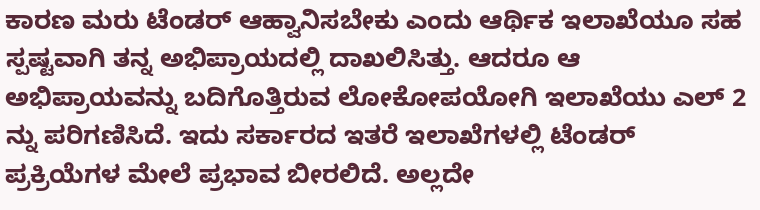ಕಾರಣ ಮರು ಟೆಂಡರ್ ಆಹ್ವಾನಿಸಬೇಕು ಎಂದು ಆರ್ಥಿಕ ಇಲಾಖೆಯೂ ಸಹ ಸ್ಪಷ್ಟವಾಗಿ ತನ್ನ ಅಭಿಪ್ರಾಯದಲ್ಲಿ ದಾಖಲಿಸಿತ್ತು. ಆದರೂ ಆ ಅಭಿಪ್ರಾಯವನ್ನು ಬದಿಗೊತ್ತಿರುವ ಲೋಕೋಪಯೋಗಿ ಇಲಾಖೆಯು ಎಲ್‌ 2 ನ್ನು ಪರಿಗಣಿಸಿದೆ. ಇದು ಸರ್ಕಾರದ ಇತರೆ ಇಲಾಖೆಗಳಲ್ಲಿ ಟೆಂಡರ್ ಪ್ರಕ್ರಿಯೆಗಳ ಮೇಲೆ ಪ್ರಭಾವ ಬೀರಲಿದೆ. ಅಲ್ಲದೇ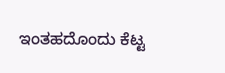ಇಂತಹದೊಂದು ಕೆಟ್ಟ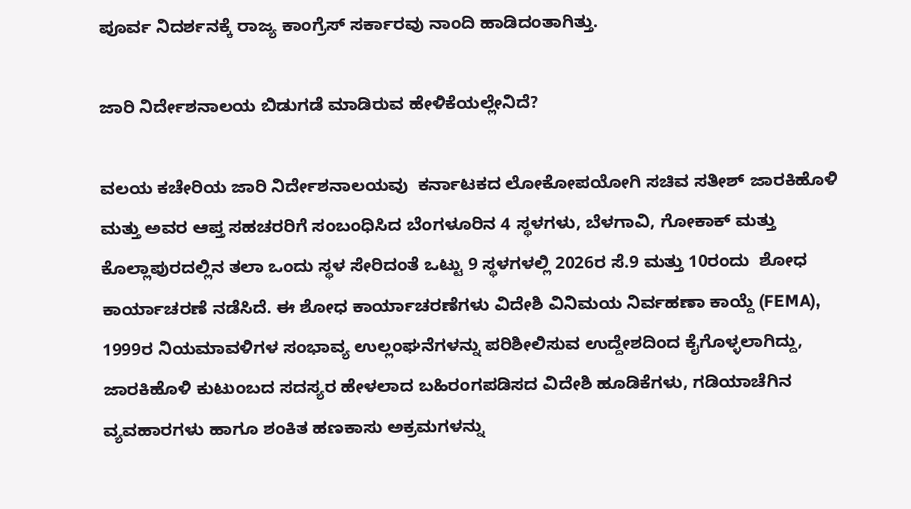ಪೂರ್ವ ನಿದರ್ಶನಕ್ಕೆ ರಾಜ್ಯ ಕಾಂಗ್ರೆಸ್‌ ಸರ್ಕಾರವು ನಾಂದಿ ಹಾಡಿದಂತಾಗಿತ್ತು.

ಜಾರಿ ನಿರ್ದೇಶನಾಲಯ ಬಿಡುಗಡೆ ಮಾಡಿರುವ ಹೇಳಿಕೆಯಲ್ಲೇನಿದೆ?

ವಲಯ ಕಚೇರಿಯ ಜಾರಿ ನಿರ್ದೇಶನಾಲಯವು  ಕರ್ನಾಟಕದ ಲೋಕೋಪಯೋಗಿ ಸಚಿವ ಸತೀಶ್ ಜಾರಕಿಹೊಳಿ ಮತ್ತು ಅವರ ಆಪ್ತ ಸಹಚರರಿಗೆ ಸಂಬಂಧಿಸಿದ ಬೆಂಗಳೂರಿನ 4 ಸ್ಥಳಗಳು, ಬೆಳಗಾವಿ, ಗೋಕಾಕ್ ಮತ್ತು ಕೊಲ್ಲಾಪುರದಲ್ಲಿನ ತಲಾ ಒಂದು ಸ್ಥಳ ಸೇರಿದಂತೆ ಒಟ್ಟು 9 ಸ್ಥಳಗಳಲ್ಲಿ 2026ರ ಸೆ.9 ಮತ್ತು 10ರಂದು  ಶೋಧ ಕಾರ್ಯಾಚರಣೆ ನಡೆಸಿದೆ. ಈ ಶೋಧ ಕಾರ್ಯಾಚರಣೆಗಳು ವಿದೇಶಿ ವಿನಿಮಯ ನಿರ್ವಹಣಾ ಕಾಯ್ದೆ (FEMA), 1999ರ ನಿಯಮಾವಳಿಗಳ ಸಂಭಾವ್ಯ ಉಲ್ಲಂಘನೆಗಳನ್ನು ಪರಿಶೀಲಿಸುವ ಉದ್ದೇಶದಿಂದ ಕೈಗೊಳ್ಳಲಾಗಿದ್ದು, ಜಾರಕಿಹೊಳಿ ಕುಟುಂಬದ ಸದಸ್ಯರ ಹೇಳಲಾದ ಬಹಿರಂಗಪಡಿಸದ ವಿದೇಶಿ ಹೂಡಿಕೆಗಳು, ಗಡಿಯಾಚೆಗಿನ ವ್ಯವಹಾರಗಳು ಹಾಗೂ ಶಂಕಿತ ಹಣಕಾಸು ಅಕ್ರಮಗಳನ್ನು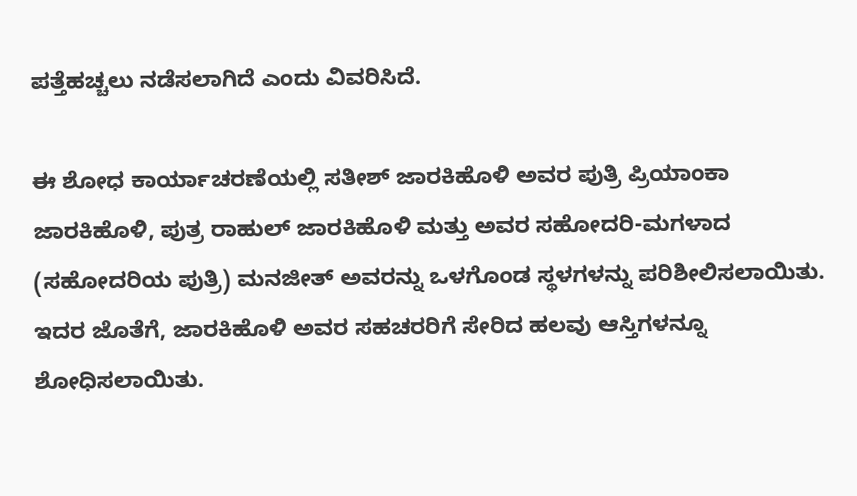ಪತ್ತೆಹಚ್ಚಲು ನಡೆಸಲಾಗಿದೆ ಎಂದು ವಿವರಿಸಿದೆ.

ಈ ಶೋಧ ಕಾರ್ಯಾಚರಣೆಯಲ್ಲಿ ಸತೀಶ್ ಜಾರಕಿಹೊಳಿ ಅವರ ಪುತ್ರಿ ಪ್ರಿಯಾಂಕಾ ಜಾರಕಿಹೊಳಿ, ಪುತ್ರ ರಾಹುಲ್ ಜಾರಕಿಹೊಳಿ ಮತ್ತು ಅವರ ಸಹೋದರಿ-ಮಗಳಾದ (ಸಹೋದರಿಯ ಪುತ್ರಿ) ಮನಜೀತ್ ಅವರನ್ನು ಒಳಗೊಂಡ ಸ್ಥಳಗಳನ್ನು ಪರಿಶೀಲಿಸಲಾಯಿತು. ಇದರ ಜೊತೆಗೆ, ಜಾರಕಿಹೊಳಿ ಅವರ ಸಹಚರರಿಗೆ ಸೇರಿದ ಹಲವು ಆಸ್ತಿಗಳನ್ನೂ ಶೋಧಿಸಲಾಯಿತು.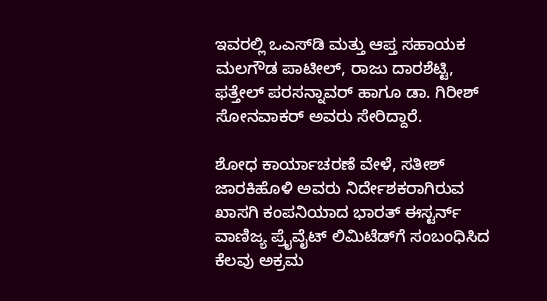ಇವರಲ್ಲಿ ಒಎಸ್‌ಡಿ ಮತ್ತು ಆಪ್ತ ಸಹಾಯಕ ಮಲಗೌಡ ಪಾಟೀಲ್, ರಾಜು ದಾರಶೆಟ್ಟಿ, ಫತ್ತೇಲ್ ಪರಸನ್ನಾವರ್ ಹಾಗೂ ಡಾ. ಗಿರೀಶ್ ಸೋನವಾಕರ್ ಅವರು ಸೇರಿದ್ದಾರೆ.

ಶೋಧ ಕಾರ್ಯಾಚರಣೆ ವೇಳೆ, ಸತೀಶ್ ಜಾರಕಿಹೊಳಿ ಅವರು ನಿರ್ದೇಶಕರಾಗಿರುವ ಖಾಸಗಿ ಕಂಪನಿಯಾದ ಭಾರತ್‌ ಈಸ್ಟರ್ನ್ ವಾಣಿಜ್ಯ ಪ್ರೈವೈಟ್‌ ಲಿಮಿಟೆಡ್‌ಗೆ ಸಂಬಂಧಿಸಿದ ಕೆಲವು ಅಕ್ರಮ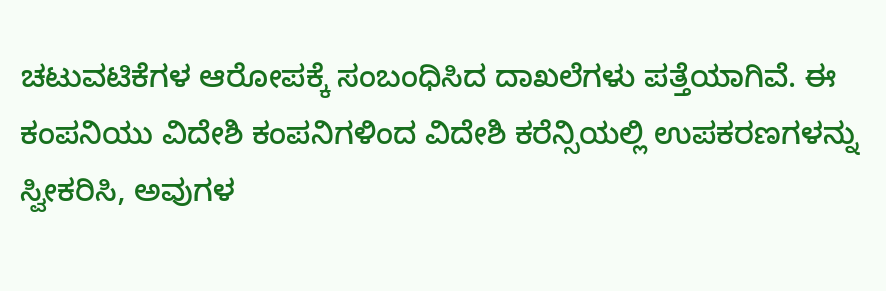ಚಟುವಟಿಕೆಗಳ ಆರೋಪಕ್ಕೆ ಸಂಬಂಧಿಸಿದ ದಾಖಲೆಗಳು ಪತ್ತೆಯಾಗಿವೆ. ಈ ಕಂಪನಿಯು ವಿದೇಶಿ ಕಂಪನಿಗಳಿಂದ ವಿದೇಶಿ ಕರೆನ್ಸಿಯಲ್ಲಿ ಉಪಕರಣಗಳನ್ನು ಸ್ವೀಕರಿಸಿ, ಅವುಗಳ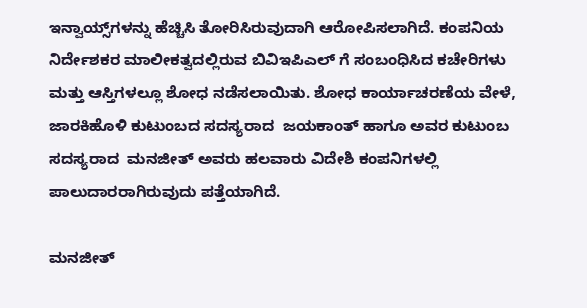ಇನ್ವಾಯ್ಸ್‌ಗಳನ್ನು ಹೆಚ್ಚಿಸಿ ತೋರಿಸಿರುವುದಾಗಿ ಆರೋಪಿಸಲಾಗಿದೆ. ಕಂಪನಿಯ ನಿರ್ದೇಶಕರ ಮಾಲೀಕತ್ವದಲ್ಲಿರುವ ಬಿವಿಇಪಿಎಲ್‌ ಗೆ ಸಂಬಂಧಿಸಿದ ಕಚೇರಿಗಳು ಮತ್ತು ಆಸ್ತಿಗಳಲ್ಲೂ ಶೋಧ ನಡೆಸಲಾಯಿತು. ಶೋಧ ಕಾರ್ಯಾಚರಣೆಯ ವೇಳೆ, ಜಾರಕಿಹೊಳಿ ಕುಟುಂಬದ ಸದಸ್ಯರಾದ  ಜಯಕಾಂತ್ ಹಾಗೂ ಅವರ ಕುಟುಂಬ ಸದಸ್ಯರಾದ  ಮನಜೀತ್ ಅವರು ಹಲವಾರು ವಿದೇಶಿ ಕಂಪನಿಗಳಲ್ಲಿ ಪಾಲುದಾರರಾಗಿರುವುದು ಪತ್ತೆಯಾಗಿದೆ.

ಮನಜೀತ್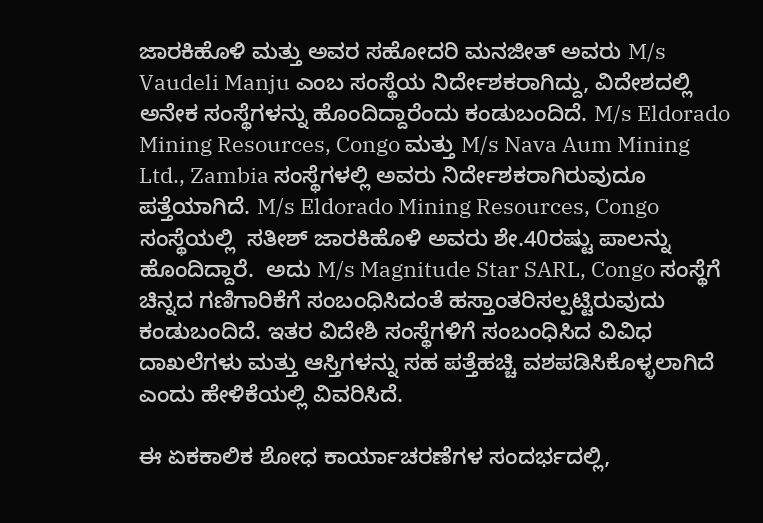ಜಾರಕಿಹೊಳಿ ಮತ್ತು ಅವರ ಸಹೋದರಿ ಮನಜೀತ್ ಅವರು M/s Vaudeli Manju ಎಂಬ ಸಂಸ್ಥೆಯ ನಿರ್ದೇಶಕರಾಗಿದ್ದು, ವಿದೇಶದಲ್ಲಿ ಅನೇಕ ಸಂಸ್ಥೆಗಳನ್ನು ಹೊಂದಿದ್ದಾರೆಂದು ಕಂಡುಬಂದಿದೆ. M/s Eldorado Mining Resources, Congo ಮತ್ತು M/s Nava Aum Mining Ltd., Zambia ಸಂಸ್ಥೆಗಳಲ್ಲಿ ಅವರು ನಿರ್ದೇಶಕರಾಗಿರುವುದೂ ಪತ್ತೆಯಾಗಿದೆ. M/s Eldorado Mining Resources, Congo ಸಂಸ್ಥೆಯಲ್ಲಿ  ಸತೀಶ್ ಜಾರಕಿಹೊಳಿ ಅವರು ಶೇ.40ರಷ್ಟು ಪಾಲನ್ನು ಹೊಂದಿದ್ದಾರೆ.  ಅದು M/s Magnitude Star SARL, Congo ಸಂಸ್ಥೆಗೆ ಚಿನ್ನದ ಗಣಿಗಾರಿಕೆಗೆ ಸಂಬಂಧಿಸಿದಂತೆ ಹಸ್ತಾಂತರಿಸಲ್ಪಟ್ಟಿರುವುದು ಕಂಡುಬಂದಿದೆ. ಇತರ ವಿದೇಶಿ ಸಂಸ್ಥೆಗಳಿಗೆ ಸಂಬಂಧಿಸಿದ ವಿವಿಧ ದಾಖಲೆಗಳು ಮತ್ತು ಆಸ್ತಿಗಳನ್ನು ಸಹ ಪತ್ತೆಹಚ್ಚಿ ವಶಪಡಿಸಿಕೊಳ್ಳಲಾಗಿದೆ ಎಂದು ಹೇಳಿಕೆಯಲ್ಲಿ ವಿವರಿಸಿದೆ.

ಈ ಏಕಕಾಲಿಕ ಶೋಧ ಕಾರ್ಯಾಚರಣೆಗಳ ಸಂದರ್ಭದಲ್ಲಿ,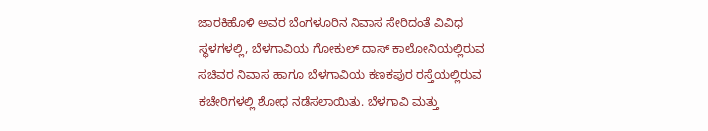ಜಾರಕಿಹೊಳಿ ಅವರ ಬೆಂಗಳೂರಿನ ನಿವಾಸ ಸೇರಿದಂತೆ ವಿವಿಧ ಸ್ಥಳಗಳಲ್ಲಿ, ಬೆಳಗಾವಿಯ ಗೋಕುಲ್ ದಾಸ್ ಕಾಲೋನಿಯಲ್ಲಿರುವ ಸಚಿವರ ನಿವಾಸ ಹಾಗೂ ಬೆಳಗಾವಿಯ ಕಣಕಪುರ ರಸ್ತೆಯಲ್ಲಿರುವ ಕಚೇರಿಗಳಲ್ಲಿ ಶೋಧ ನಡೆಸಲಾಯಿತು. ಬೆಳಗಾವಿ ಮತ್ತು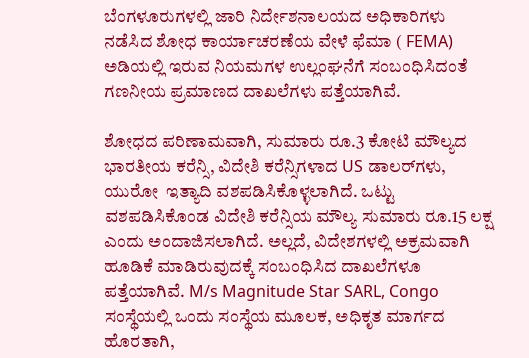ಬೆಂಗಳೂರುಗಳಲ್ಲಿ ಜಾರಿ ನಿರ್ದೇಶನಾಲಯದ ಅಧಿಕಾರಿಗಳು ನಡೆಸಿದ ಶೋಧ ಕಾರ್ಯಾಚರಣೆಯ ವೇಳೆ ಫೆಮಾ ( FEMA) ಅಡಿಯಲ್ಲಿ ಇರುವ ನಿಯಮಗಳ ಉಲ್ಲಂಘನೆಗೆ ಸಂಬಂಧಿಸಿದಂತೆ ಗಣನೀಯ ಪ್ರಮಾಣದ ದಾಖಲೆಗಳು ಪತ್ತೆಯಾಗಿವೆ.

ಶೋಧದ ಪರಿಣಾಮವಾಗಿ, ಸುಮಾರು ರೂ.3 ಕೋಟಿ ಮೌಲ್ಯದ ಭಾರತೀಯ ಕರೆನ್ಸಿ, ವಿದೇಶಿ ಕರೆನ್ಸಿಗಳಾದ US ಡಾಲರ್‌ಗಳು, ಯುರೋ  ಇತ್ಯಾದಿ ವಶಪಡಿಸಿಕೊಳ್ಳಲಾಗಿದೆ. ಒಟ್ಟು ವಶಪಡಿಸಿಕೊಂಡ ವಿದೇಶಿ ಕರೆನ್ಸಿಯ ಮೌಲ್ಯ ಸುಮಾರು ರೂ.15 ಲಕ್ಷ ಎಂದು ಅಂದಾಜಿಸಲಾಗಿದೆ. ಅಲ್ಲದೆ, ವಿದೇಶಗಳಲ್ಲಿ ಅಕ್ರಮವಾಗಿ ಹೂಡಿಕೆ ಮಾಡಿರುವುದಕ್ಕೆ ಸಂಬಂಧಿಸಿದ ದಾಖಲೆಗಳೂ ಪತ್ತೆಯಾಗಿವೆ. M/s Magnitude Star SARL, Congo ಸಂಸ್ಥೆಯಲ್ಲಿ ಒಂದು ಸಂಸ್ಥೆಯ ಮೂಲಕ, ಅಧಿಕೃತ ಮಾರ್ಗದ ಹೊರತಾಗಿ,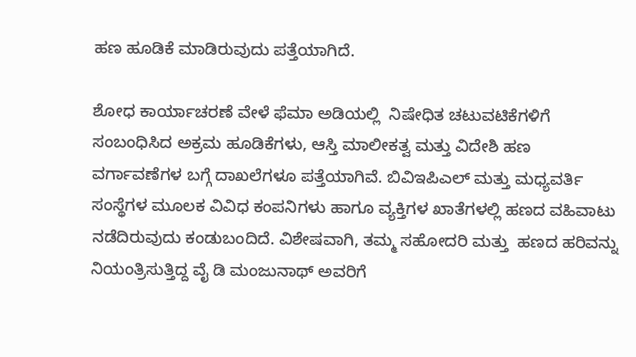ಹಣ ಹೂಡಿಕೆ ಮಾಡಿರುವುದು ಪತ್ತೆಯಾಗಿದೆ.

ಶೋಧ ಕಾರ್ಯಾಚರಣೆ ವೇಳೆ ಫೆಮಾ ಅಡಿಯಲ್ಲಿ  ನಿಷೇಧಿತ ಚಟುವಟಿಕೆಗಳಿಗೆ ಸಂಬಂಧಿಸಿದ ಅಕ್ರಮ ಹೂಡಿಕೆಗಳು, ಆಸ್ತಿ ಮಾಲೀಕತ್ವ ಮತ್ತು ವಿದೇಶಿ ಹಣ ವರ್ಗಾವಣೆಗಳ ಬಗ್ಗೆ ದಾಖಲೆಗಳೂ ಪತ್ತೆಯಾಗಿವೆ. ಬಿವಿಇಪಿಎಲ್ ಮತ್ತು ಮಧ್ಯವರ್ತಿ ಸಂಸ್ಥೆಗಳ ಮೂಲಕ ವಿವಿಧ ಕಂಪನಿಗಳು ಹಾಗೂ ವ್ಯಕ್ತಿಗಳ ಖಾತೆಗಳಲ್ಲಿ ಹಣದ ವಹಿವಾಟು ನಡೆದಿರುವುದು ಕಂಡುಬಂದಿದೆ. ವಿಶೇಷವಾಗಿ, ತಮ್ಮ ಸಹೋದರಿ ಮತ್ತು  ಹಣದ ಹರಿವನ್ನು ನಿಯಂತ್ರಿಸುತ್ತಿದ್ದ ವೈ ಡಿ ಮಂಜುನಾಥ್‌ ಅವರಿಗೆ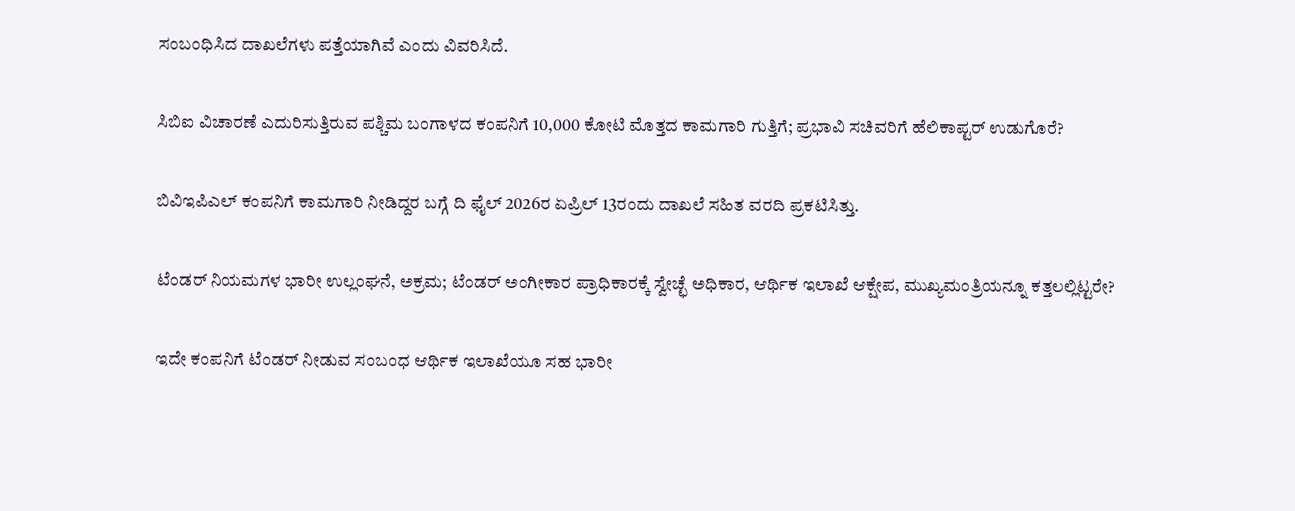ಸಂಬಂಧಿಸಿದ ದಾಖಲೆಗಳು ಪತ್ತೆಯಾಗಿವೆ ಎಂದು ವಿವರಿಸಿದೆ.

ಸಿಬಿಐ ವಿಚಾರಣೆ ಎದುರಿಸುತ್ತಿರುವ ಪಶ್ಚಿಮ ಬಂಗಾಳದ ಕಂಪನಿಗೆ 10,000 ಕೋಟಿ ಮೊತ್ತದ ಕಾಮಗಾರಿ ಗುತ್ತಿಗೆ; ಪ್ರಭಾವಿ ಸಚಿವರಿಗೆ ಹೆಲಿಕಾಪ್ಟರ್ ಉಡುಗೊರೆ?

ಬಿವಿಇಪಿಎಲ್‌ ಕಂಪನಿಗೆ ಕಾಮಗಾರಿ ನೀಡಿದ್ದರ ಬಗ್ಗೆ ದಿ ಫೈಲ್‌ 2026ರ ಏಪ್ರಿಲ್‌ 13ರಂದು ದಾಖಲೆ ಸಹಿತ ವರದಿ ಪ್ರಕಟಿಸಿತ್ತು.

ಟೆಂಡರ್ ನಿಯಮಗಳ ಭಾರೀ ಉಲ್ಲಂಘನೆ, ಅಕ್ರಮ; ಟೆಂಡರ್ ಅಂಗೀಕಾರ ಪ್ರಾಧಿಕಾರಕ್ಕೆ ಸ್ವೇಚ್ಛೆ ಅಧಿಕಾರ, ಆರ್ಥಿಕ ಇಲಾಖೆ ಆಕ್ಷೇಪ, ಮುಖ್ಯಮಂತ್ರಿಯನ್ನೂ ಕತ್ತಲಲ್ಲಿಟ್ಟರೇ?

ಇದೇ ಕಂಪನಿಗೆ ಟೆಂಡರ್ ನೀಡುವ ಸಂಬಂಧ ಆರ್ಥಿಕ ಇಲಾಖೆಯೂ ಸಹ ಭಾರೀ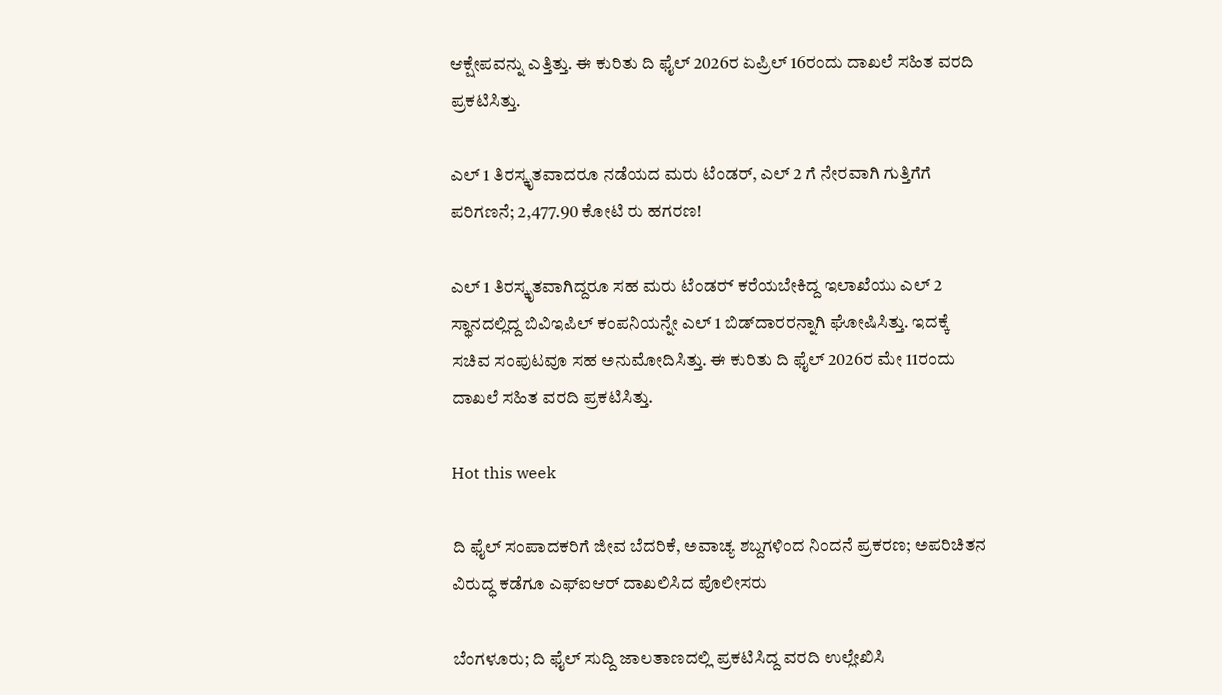ಆಕ್ಷೇಪವನ್ನು ಎತ್ತಿತ್ತು. ಈ ಕುರಿತು ದಿ ಫೈಲ್‌ 2026ರ ಏಪ್ರಿಲ್‌ 16ರಂದು ದಾಖಲೆ ಸಹಿತ ವರದಿ ಪ್ರಕಟಿಸಿತ್ತು.

ಎಲ್‌ 1 ತಿರಸ್ಕೃತವಾದರೂ ನಡೆಯದ ಮರು ಟೆಂಡರ್, ಎಲ್ 2 ಗೆ ನೇರವಾಗಿ ಗುತ್ತಿಗೆಗೆ ಪರಿಗಣನೆ; 2,477.90 ಕೋಟಿ ರು ಹಗರಣ!

ಎಲ್‌ 1 ತಿರಸ್ಕೃತವಾಗಿದ್ದರೂ ಸಹ ಮರು ಟೆಂಡರ್‍‌ ಕರೆಯಬೇಕಿದ್ದ ಇಲಾಖೆಯು ಎಲ್‌ 2 ಸ್ಥಾನದಲ್ಲಿದ್ದ ಬಿವಿಇಪಿಲ್ ಕಂಪನಿಯನ್ನೇ ಎಲ್‌ 1 ಬಿಡ್‌ದಾರರನ್ನಾಗಿ ಘೋಷಿಸಿತ್ತು. ಇದಕ್ಕೆ ಸಚಿವ ಸಂಪುಟವೂ ಸಹ ಅನುಮೋದಿಸಿತ್ತು. ಈ ಕುರಿತು ದಿ ಫೈಲ್‌ 2026ರ ಮೇ 11ರಂದು ದಾಖಲೆ ಸಹಿತ ವರದಿ ಪ್ರಕಟಿಸಿತ್ತು.

Hot this week

ದಿ ಫೈಲ್‌ ಸಂಪಾದಕರಿಗೆ ಜೀವ ಬೆದರಿಕೆ, ಅವಾಚ್ಯ ಶಬ್ದಗಳಿಂದ ನಿಂದನೆ ಪ್ರಕರಣ; ಅಪರಿಚಿತನ ವಿರುದ್ಧ ಕಡೆಗೂ ಎಫ್‌ಐಆರ್ ದಾಖಲಿಸಿದ ಪೊಲೀಸರು

ಬೆಂಗಳೂರು; ದಿ ಫೈಲ್‌ ಸುದ್ದಿ ಜಾಲತಾಣದಲ್ಲಿ ಪ್ರಕಟಿಸಿದ್ದ ವರದಿ ಉಲ್ಲೇಖಿಸಿ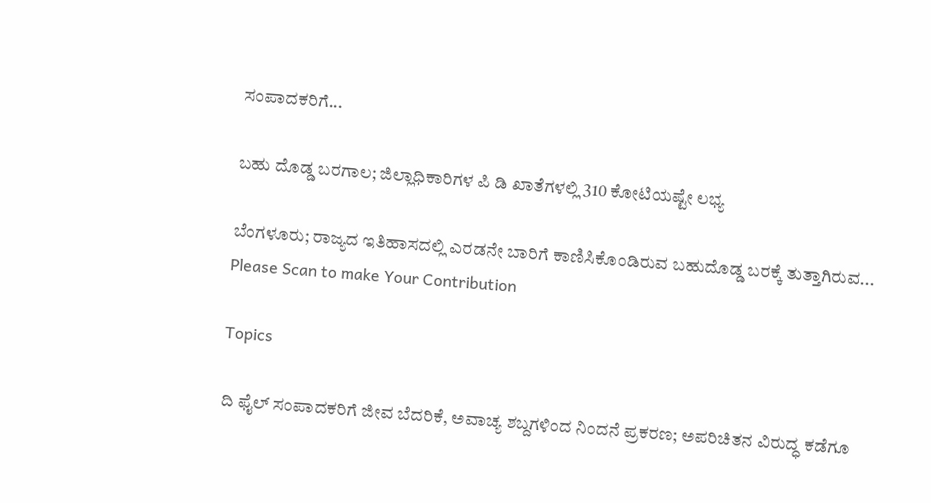ಸಂಪಾದಕರಿಗೆ...

ಬಹು ದೊಡ್ಡ ಬರಗಾಲ; ಜಿಲ್ಲಾಧಿಕಾರಿಗಳ ಪಿ ಡಿ ಖಾತೆಗಳಲ್ಲಿ 310 ಕೋಟಿಯಷ್ಟೇ ಲಭ್ಯ

ಬೆಂಗಳೂರು; ರಾಜ್ಯದ ಇತಿಹಾಸದಲ್ಲಿ ಎರಡನೇ ಬಾರಿಗೆ ಕಾಣಿಸಿಕೊಂಡಿರುವ ಬಹುದೊಡ್ಡ ಬರಕ್ಕೆ ತುತ್ತಾಗಿರುವ...
Please Scan to make Your Contribution

Topics

ದಿ ಫೈಲ್‌ ಸಂಪಾದಕರಿಗೆ ಜೀವ ಬೆದರಿಕೆ, ಅವಾಚ್ಯ ಶಬ್ದಗಳಿಂದ ನಿಂದನೆ ಪ್ರಕರಣ; ಅಪರಿಚಿತನ ವಿರುದ್ಧ ಕಡೆಗೂ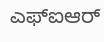ಎಫ್‌ಐಆರ್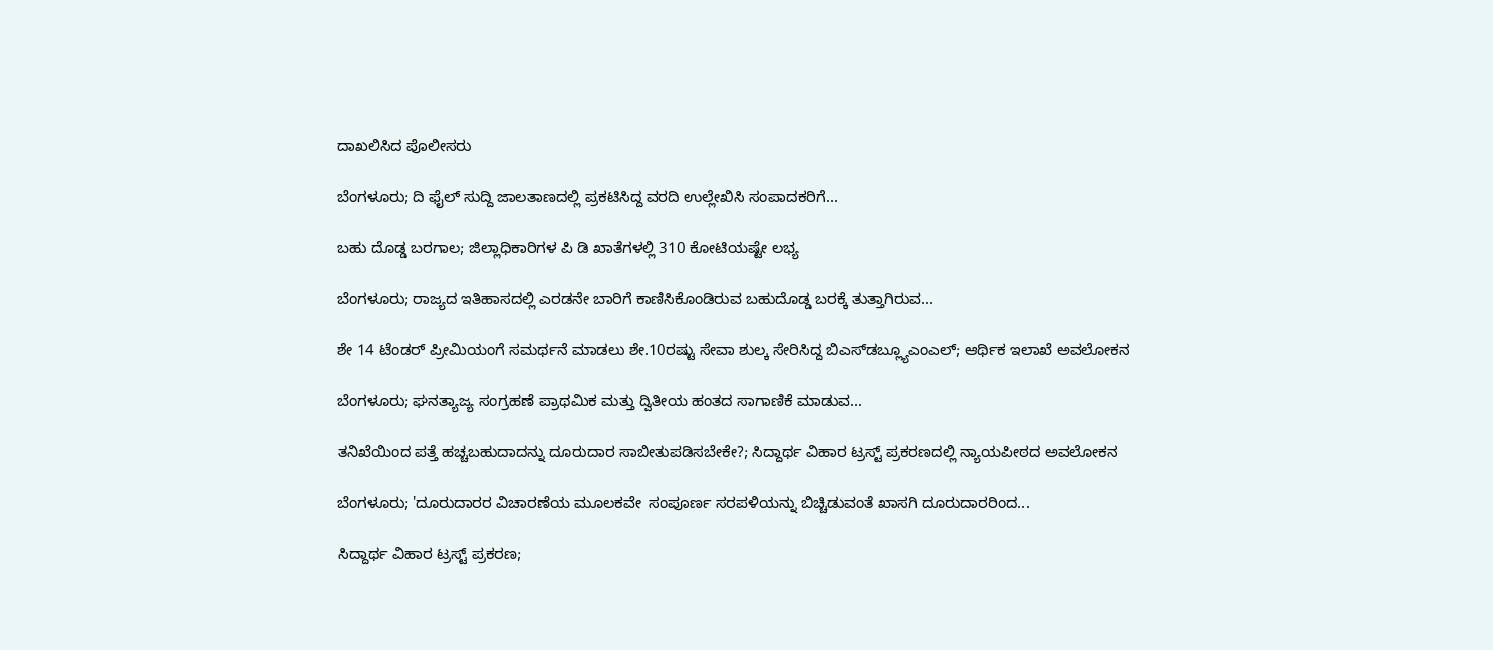ದಾಖಲಿಸಿದ ಪೊಲೀಸರು

ಬೆಂಗಳೂರು; ದಿ ಫೈಲ್‌ ಸುದ್ದಿ ಜಾಲತಾಣದಲ್ಲಿ ಪ್ರಕಟಿಸಿದ್ದ ವರದಿ ಉಲ್ಲೇಖಿಸಿ ಸಂಪಾದಕರಿಗೆ...

ಬಹು ದೊಡ್ಡ ಬರಗಾಲ; ಜಿಲ್ಲಾಧಿಕಾರಿಗಳ ಪಿ ಡಿ ಖಾತೆಗಳಲ್ಲಿ 310 ಕೋಟಿಯಷ್ಟೇ ಲಭ್ಯ

ಬೆಂಗಳೂರು; ರಾಜ್ಯದ ಇತಿಹಾಸದಲ್ಲಿ ಎರಡನೇ ಬಾರಿಗೆ ಕಾಣಿಸಿಕೊಂಡಿರುವ ಬಹುದೊಡ್ಡ ಬರಕ್ಕೆ ತುತ್ತಾಗಿರುವ...

ಶೇ 14 ಟೆಂಡರ್ ಪ್ರೀಮಿಯಂಗೆ ಸಮರ್ಥನೆ ಮಾಡಲು ಶೇ.10ರಷ್ಟು ಸೇವಾ ಶುಲ್ಕ ಸೇರಿಸಿದ್ದ ಬಿಎಸ್‌ಡಬ್ಲ್ಯೂಎಂಎಲ್; ಆರ್ಥಿಕ ಇಲಾಖೆ ಅವಲೋಕನ

ಬೆಂಗಳೂರು; ಘನತ್ಯಾಜ್ಯ ಸಂಗ್ರಹಣೆ ಪ್ರಾಥಮಿಕ ಮತ್ತು ದ್ವಿತೀಯ ಹಂತದ ಸಾಗಾಣಿಕೆ ಮಾಡುವ...

ತನಿಖೆಯಿಂದ ಪತ್ತೆ ಹಚ್ಚಬಹುದಾದನ್ನು ದೂರುದಾರ ಸಾಬೀತುಪಡಿಸಬೇಕೇ?; ಸಿದ್ದಾರ್ಥ ವಿಹಾರ ಟ್ರಸ್ಟ್‌ ಪ್ರಕರಣದಲ್ಲಿ ನ್ಯಾಯಪೀಠದ ಅವಲೋಕನ

ಬೆಂಗಳೂರು; 'ದೂರುದಾರರ ವಿಚಾರಣೆಯ ಮೂಲಕವೇ  ಸಂಪೂರ್ಣ ಸರಪಳಿಯನ್ನು ಬಿಚ್ಚಿಡುವಂತೆ ಖಾಸಗಿ ದೂರುದಾರರಿಂದ...

ಸಿದ್ದಾರ್ಥ ವಿಹಾರ ಟ್ರಸ್ಟ್‌ ಪ್ರಕರಣ;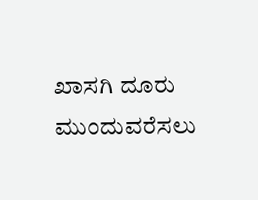ಖಾಸಗಿ ದೂರು ಮುಂದುವರೆಸಲು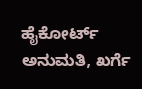ಹೈಕೋರ್ಟ್‌ ಅನುಮತಿ, ಖರ್ಗೆ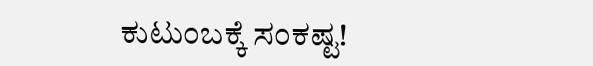ಕುಟುಂಬಕ್ಕೆ ಸಂಕಷ್ಟ!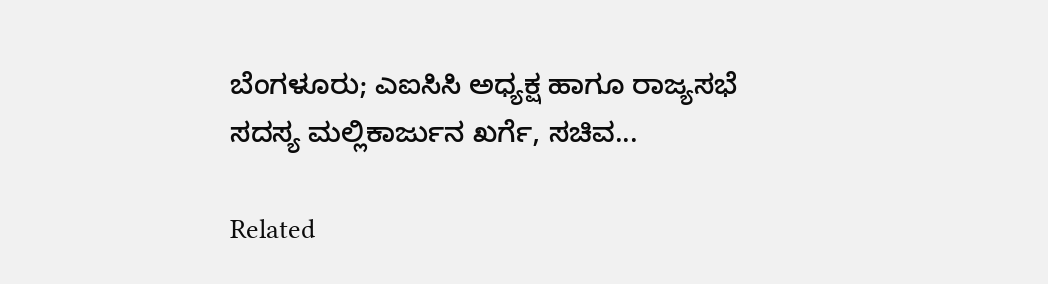ಬೆಂಗಳೂರು; ಎಐಸಿಸಿ ಅಧ್ಯಕ್ಷ ಹಾಗೂ ರಾಜ್ಯಸಭೆ ಸದಸ್ಯ ಮಲ್ಲಿಕಾರ್ಜುನ ಖರ್ಗೆ, ಸಚಿವ...

Related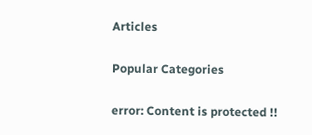Articles

Popular Categories

error: Content is protected !!